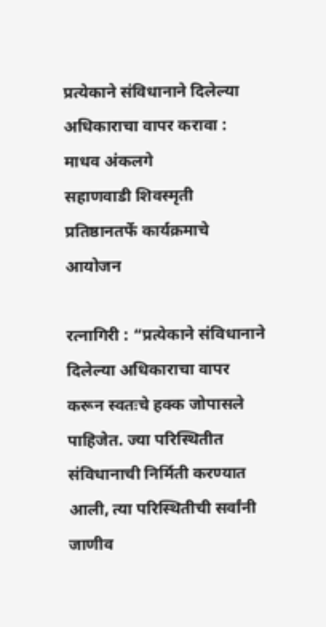प्रत्येकाने संविधानाने दिलेल्या अधिकाराचा वापर करावा : माधव अंकलगे
सहाणवाडी शिवस्मृती प्रतिष्ठानतर्फे कार्यक्रमाचे आयोजन

रत्नागिरी : “प्रत्येकाने संविधानाने दिलेल्या अधिकाराचा वापर करून स्वतःचे हक्क जोपासले पाहिजेत. ज्या परिस्थितीत संविधानाची निर्मिती करण्यात आली, त्या परिस्थितीची सर्वांनी जाणीव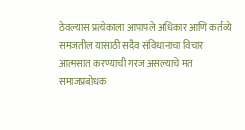ठेवल्यास प्रत्येकाला आपापले अधिकार आणि कर्तव्ये समजतील यासाठी सदैव संविधानाचा विचार आत्मसात करण्याची गरज असल्याचे मत समाजप्रबोधक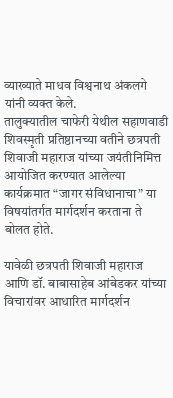व्याख्याते माधव विश्वनाथ अंकलगे यांनी व्यक्त केले.
तालुक्यातील चाफेरी येथील सहाणवाडी शिवस्मृती प्रतिष्ठानच्या वतीने छत्रपती शिवाजी महाराज यांच्या जयंतीनिमित्त आयोजित करण्यात आलेल्या कार्यक्रमात “जागर संविधानाचा” या विषयांतर्गत मार्गदर्शन करताना ते बोलत होते.

यावेळी छत्रपती शिवाजी महाराज आणि डॉ. बाबासाहेब आंबेडकर यांच्या विचारांवर आधारित मार्गदर्शन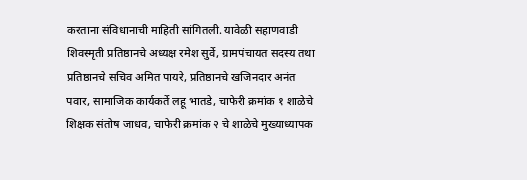करताना संविधानाची माहिती सांगितली. यावेळी सहाणवाडी शिवस्मृती प्रतिष्ठानचे अध्यक्ष रमेश सुर्वे, ग्रामपंचायत सदस्य तथा प्रतिष्ठानचे सचिव अमित पायरे, प्रतिष्ठानचे खजिनदार अनंत पवार, सामाजिक कार्यकर्ते लहू भातडे, चाफेरी क्रमांक १ शाळेचे शिक्षक संतोष जाधव, चाफेरी क्रमांक २ चे शाळेचे मुख्याध्यापक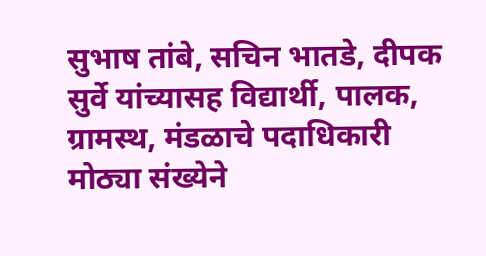सुभाष तांबे, सचिन भातडे, दीपक सुर्वे यांच्यासह विद्यार्थी, पालक, ग्रामस्थ, मंडळाचे पदाधिकारी मोठ्या संख्येने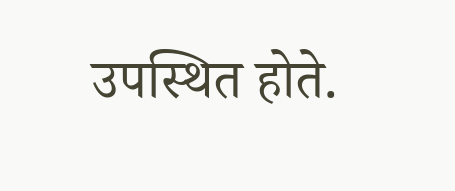उपस्थित होते.